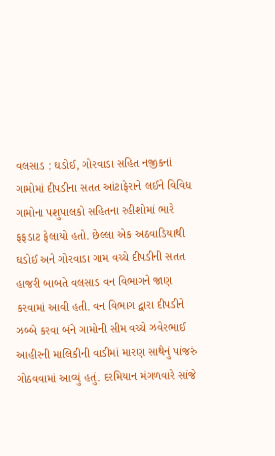વલસાડ : ઘડોઈ, ગોરવાડા સહિત નજીકનાં ગામોમાં દીપડીના સતત આંટાફેરાને લઈને વિવિધ ગામોના પશુપાલકો સહિતના રહીશોમાં ભારે ફફડાટ ફેલાયો હતો. છેલ્લા એક અઠવાડિયાથી ઘડોઈ અને ગોરવાડા ગામ વચ્ચે દીપડીની સતત હાજરી બાબતે વલસાડ વન વિભાગને જાણ કરવામાં આવી હતી. વન વિભાગ દ્વારા દીપડીને ઝબ્બે કરવા બંને ગામોની સીમ વચ્ચે ઝવેરભાઈ આહીરની માલિકીની વાડીમાં મારણ સાથેનું પાંજરું ગોઠવવામાં આવ્યું હતું. દરમિયાન મંગળવારે સાંજે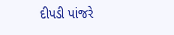દીપડી પાંજરે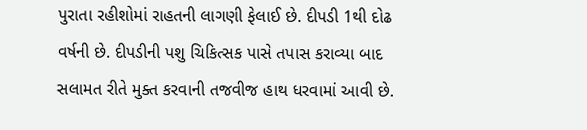પુરાતા રહીશોમાં રાહતની લાગણી ફેલાઈ છે. દીપડી 1થી દોઢ વર્ષની છે. દીપડીની પશુ ચિકિત્સક પાસે તપાસ કરાવ્યા બાદ સલામત રીતે મુક્ત કરવાની તજવીજ હાથ ધરવામાં આવી છે.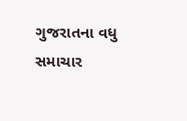ગુજરાતના વધુ સમાચાર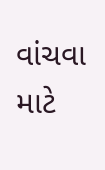વાંચવા માટે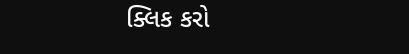ક્લિક કરો